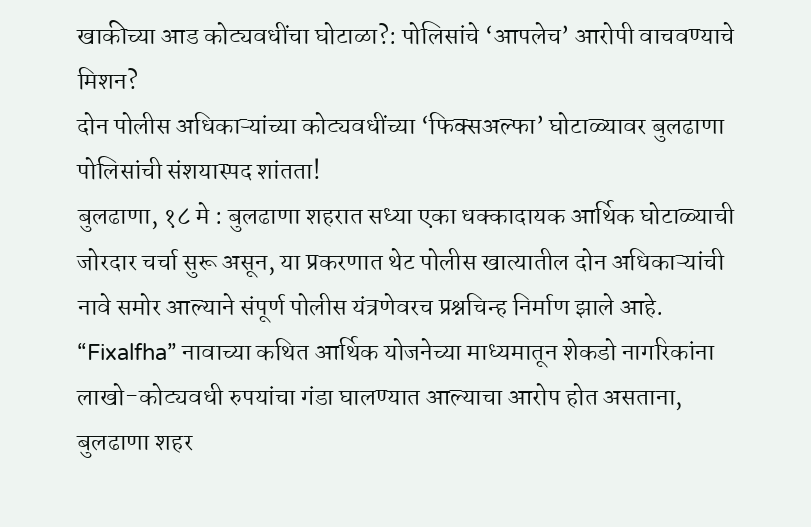खाकीच्या आड कोट्यवधींचा घोटाळा?: पोलिसांचे ‘आपलेच’ आरोपी वाचवण्याचे मिशन?
दोन पोलीस अधिकाऱ्यांच्या कोट्यवधींच्या ‘फिक्सअल्फा’ घोटाळ्यावर बुलढाणा पोलिसांची संशयास्पद शांतता!
बुलढाणा, १८ मे : बुलढाणा शहरात सध्या एका धक्कादायक आर्थिक घोटाळ्याची जोरदार चर्चा सुरू असून, या प्रकरणात थेट पोलीस खात्यातील दोन अधिकाऱ्यांची नावे समोर आल्याने संपूर्ण पोलीस यंत्रणेवरच प्रश्नचिन्ह निर्माण झाले आहे. “Fixalfha” नावाच्या कथित आर्थिक योजनेच्या माध्यमातून शेकडो नागरिकांना लाखो-कोट्यवधी रुपयांचा गंडा घालण्यात आल्याचा आरोप होत असताना, बुलढाणा शहर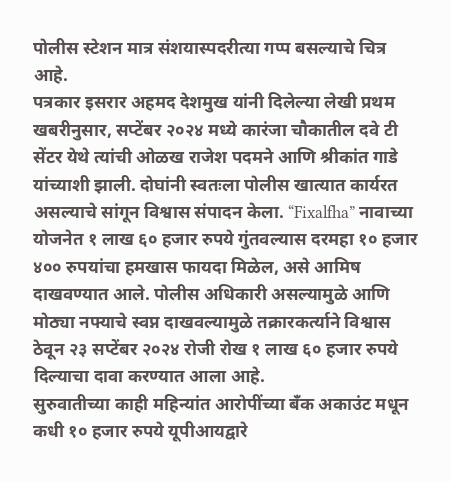पोलीस स्टेशन मात्र संशयास्पदरीत्या गप्प बसल्याचे चित्र आहे.
पत्रकार इसरार अहमद देशमुख यांनी दिलेल्या लेखी प्रथम खबरीनुसार, सप्टेंबर २०२४ मध्ये कारंजा चौकातील दवे टी सेंटर येथे त्यांची ओळख राजेश पदमने आणि श्रीकांत गाडे यांच्याशी झाली. दोघांनी स्वतःला पोलीस खात्यात कार्यरत असल्याचे सांगून विश्वास संपादन केला. “Fixalfha” नावाच्या योजनेत १ लाख ६० हजार रुपये गुंतवल्यास दरमहा १० हजार ४०० रुपयांचा हमखास फायदा मिळेल, असे आमिष दाखवण्यात आले. पोलीस अधिकारी असल्यामुळे आणि मोठ्या नफ्याचे स्वप्न दाखवल्यामुळे तक्रारकर्त्याने विश्वास ठेवून २३ सप्टेंबर २०२४ रोजी रोख १ लाख ६० हजार रुपये दिल्याचा दावा करण्यात आला आहे.
सुरुवातीच्या काही महिन्यांत आरोपींच्या बँक अकाउंट मधून कधी १० हजार रुपये यूपीआयद्वारे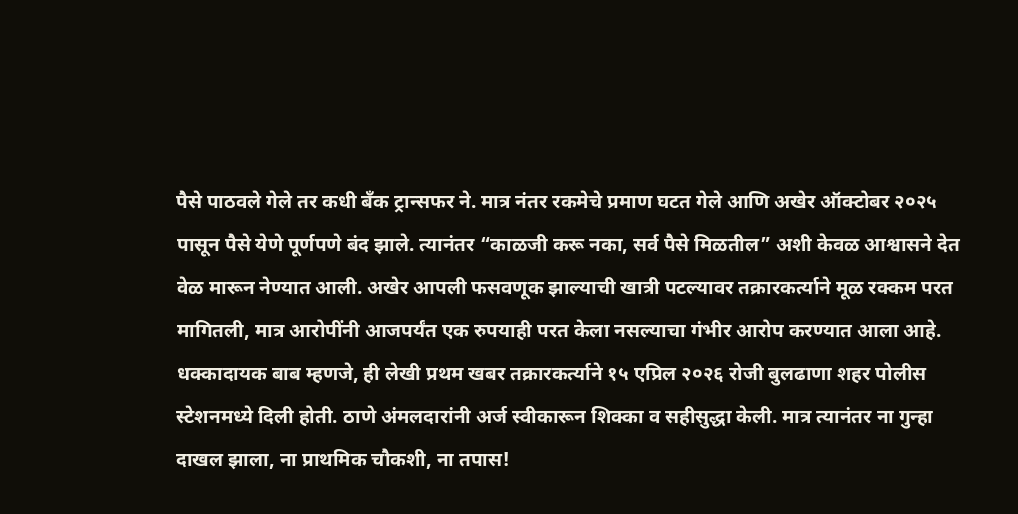पैसे पाठवले गेले तर कधी बँक ट्रान्सफर ने. मात्र नंतर रकमेचे प्रमाण घटत गेले आणि अखेर ऑक्टोबर २०२५ पासून पैसे येणे पूर्णपणे बंद झाले. त्यानंतर “काळजी करू नका, सर्व पैसे मिळतील” अशी केवळ आश्वासने देत वेळ मारून नेण्यात आली. अखेर आपली फसवणूक झाल्याची खात्री पटल्यावर तक्रारकर्त्याने मूळ रक्कम परत मागितली, मात्र आरोपींनी आजपर्यंत एक रुपयाही परत केला नसल्याचा गंभीर आरोप करण्यात आला आहे.
धक्कादायक बाब म्हणजे, ही लेखी प्रथम खबर तक्रारकर्त्याने १५ एप्रिल २०२६ रोजी बुलढाणा शहर पोलीस स्टेशनमध्ये दिली होती. ठाणे अंमलदारांनी अर्ज स्वीकारून शिक्का व सहीसुद्धा केली. मात्र त्यानंतर ना गुन्हा दाखल झाला, ना प्राथमिक चौकशी, ना तपास!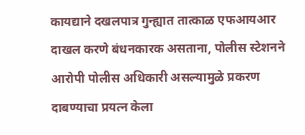कायद्याने दखलपात्र गुन्ह्यात तात्काळ एफआयआर दाखल करणे बंधनकारक असताना, पोलीस स्टेशनने आरोपी पोलीस अधिकारी असल्यामुळे प्रकरण दाबण्याचा प्रयत्न केला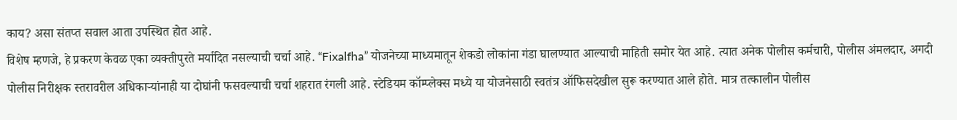काय? असा संतप्त सवाल आता उपस्थित होत आहे.
विशेष म्हणजे, हे प्रकरण केवळ एका व्यक्तीपुरते मर्यादित नसल्याची चर्चा आहे. “Fixalfha” योजनेच्या माध्यमातून शेकडो लोकांना गंडा घालण्यात आल्याची माहिती समोर येत आहे. त्यात अनेक पोलीस कर्मचारी, पोलीस अंमलदार, अगदी पोलीस निरीक्षक स्तरावरील अधिकाऱ्यांनाही या दोघांनी फसवल्याची चर्चा शहरात रंगली आहे. स्टेडियम कॉम्प्लेक्स मध्ये या योजनेसाठी स्वतंत्र ऑफिसदेखील सुरू करण्यात आले होते. मात्र तत्कालीन पोलीस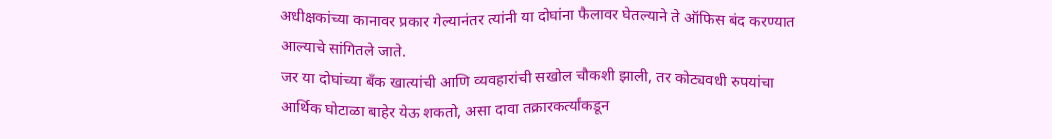अधीक्षकांच्या कानावर प्रकार गेल्यानंतर त्यांनी या दोघांना फैलावर घेतल्याने ते ऑफिस बंद करण्यात आल्याचे सांगितले जाते.
जर या दोघांच्या बँक खात्यांची आणि व्यवहारांची सखोल चौकशी झाली, तर कोट्यवधी रुपयांचा आर्थिक घोटाळा बाहेर येऊ शकतो, असा दावा तक्रारकर्त्यांकडून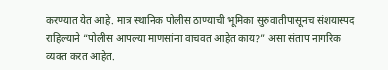करण्यात येत आहे. मात्र स्थानिक पोलीस ठाण्याची भूमिका सुरुवातीपासूनच संशयास्पद राहिल्याने “पोलीस आपल्या माणसांना वाचवत आहेत काय?” असा संताप नागरिक व्यक्त करत आहेत.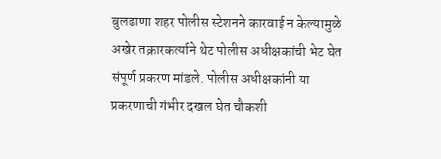बुलढाणा शहर पोलीस स्टेशनने कारवाई न केल्यामुळे अखेर तक्रारकर्त्याने थेट पोलीस अधीक्षकांची भेट घेत संपूर्ण प्रकरण मांडले. पोलीस अधीक्षकांनी या प्रकरणाची गंभीर दखल घेत चौकशी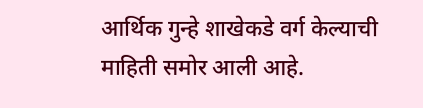आर्थिक गुन्हे शाखेकडे वर्ग केल्याची माहिती समोर आली आहे.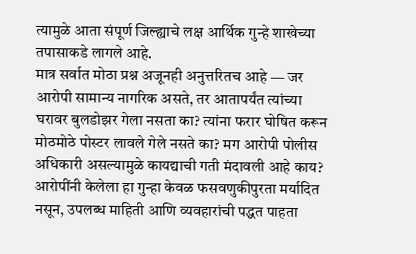त्यामुळे आता संपूर्ण जिल्ह्याचे लक्ष आर्थिक गुन्हे शाखेच्या तपासाकडे लागले आहे.
मात्र सर्वात मोठा प्रश्न अजूनही अनुत्तरितच आहे — जर आरोपी सामान्य नागरिक असते, तर आतापर्यंत त्यांच्या घरावर बुलडोझर गेला नसता का? त्यांना फरार घोषित करून मोठमोठे पोस्टर लावले गेले नसते का? मग आरोपी पोलीस अधिकारी असल्यामुळे कायद्याची गती मंदावली आहे काय?
आरोपींनी केलेला हा गुन्हा केवळ फसवणुकीपुरता मर्यादित नसून, उपलब्ध माहिती आणि व्यवहारांची पद्धत पाहता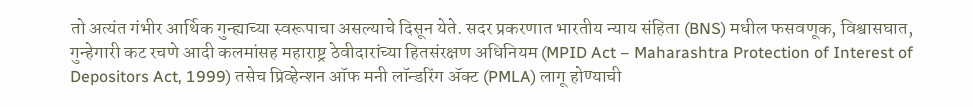तो अत्यंत गंभीर आर्थिक गुन्ह्याच्या स्वरूपाचा असल्याचे दिसून येते. सदर प्रकरणात भारतीय न्याय संहिता (BNS) मधील फसवणूक, विश्वासघात, गुन्हेगारी कट रचणे आदी कलमांसह महाराष्ट्र ठेवीदारांच्या हितसंरक्षण अधिनियम (MPID Act – Maharashtra Protection of Interest of Depositors Act, 1999) तसेच प्रिव्हेन्शन ऑफ मनी लॉन्डरिंग ॲक्ट (PMLA) लागू होण्याची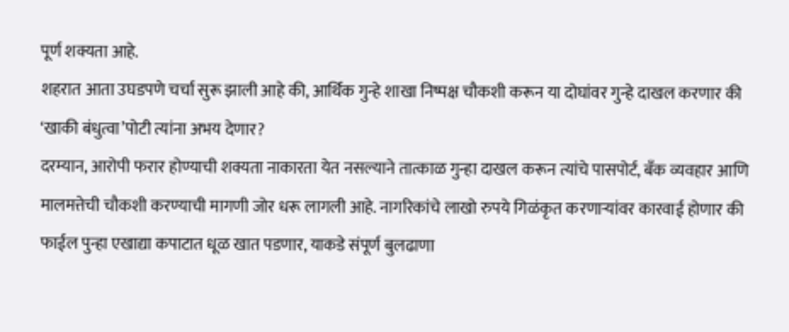पूर्ण शक्यता आहे.
शहरात आता उघडपणे चर्चा सुरू झाली आहे की, आर्थिक गुन्हे शाखा निष्पक्ष चौकशी करून या दोघांवर गुन्हे दाखल करणार की ‘खाकी बंधुत्वा’पोटी त्यांना अभय देणार?
दरम्यान, आरोपी फरार होण्याची शक्यता नाकारता येत नसल्याने तात्काळ गुन्हा दाखल करून त्यांचे पासपोर्ट, बँक व्यवहार आणि मालमत्तेची चौकशी करण्याची मागणी जोर धरू लागली आहे. नागरिकांचे लाखो रुपये गिळंकृत करणाऱ्यांवर कारवाई होणार की फाईल पुन्हा एखाद्या कपाटात धूळ खात पडणार, याकडे संपूर्ण बुलढाणा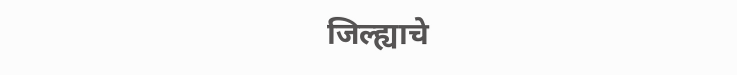जिल्ह्याचे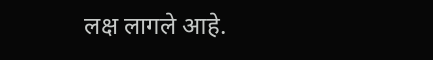लक्ष लागले आहे.